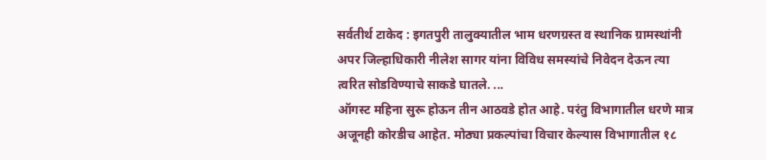सर्वतीर्थ टाकेद : इगतपुरी तालुक्यातील भाम धरणग्रस्त व स्थानिक ग्रामस्थांनी अपर जिल्हाधिकारी नीलेश सागर यांना विविध समस्यांचे निवेदन देऊन त्या त्वरित सोडविण्याचे साकडे घातले. ...
ऑगस्ट महिना सुरू होऊन तीन आठवडे होत आहे. परंतु विभागातील धरणे मात्र अजूनही कोरडीच आहेत. मोठ्या प्रकल्पांचा विचार केल्यास विभागातील १८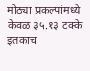मोठ्या प्रकल्पांमध्ये केवळ ३५.१३ टक्के इतकाच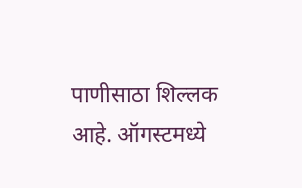पाणीसाठा शिल्लक आहे. ऑगस्टमध्ये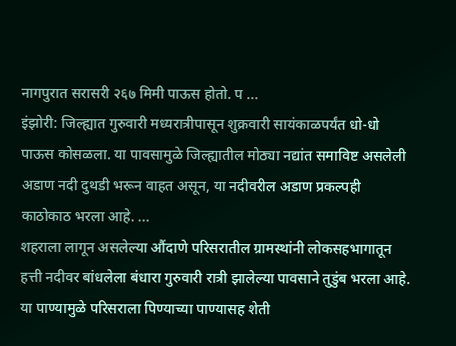नागपुरात सरासरी २६७ मिमी पाऊस होतो. प ...
इंझोरी: जिल्ह्यात गुरुवारी मध्यरात्रीपासून शुक्रवारी सायंकाळपर्यंत धो-धो पाऊस कोसळला. या पावसामुळे जिल्ह्यातील मोठ्या नद्यांत समाविष्ट असलेली अडाण नदी दुथडी भरून वाहत असून, या नदीवरील अडाण प्रकल्पही काठोकाठ भरला आहे. ...
शहराला लागून असलेल्या औंदाणे परिसरातील ग्रामस्थांनी लोकसहभागातून हत्ती नदीवर बांधलेला बंधारा गुरुवारी रात्री झालेल्या पावसाने तुडुंब भरला आहे. या पाण्यामुळे परिसराला पिण्याच्या पाण्यासह शेती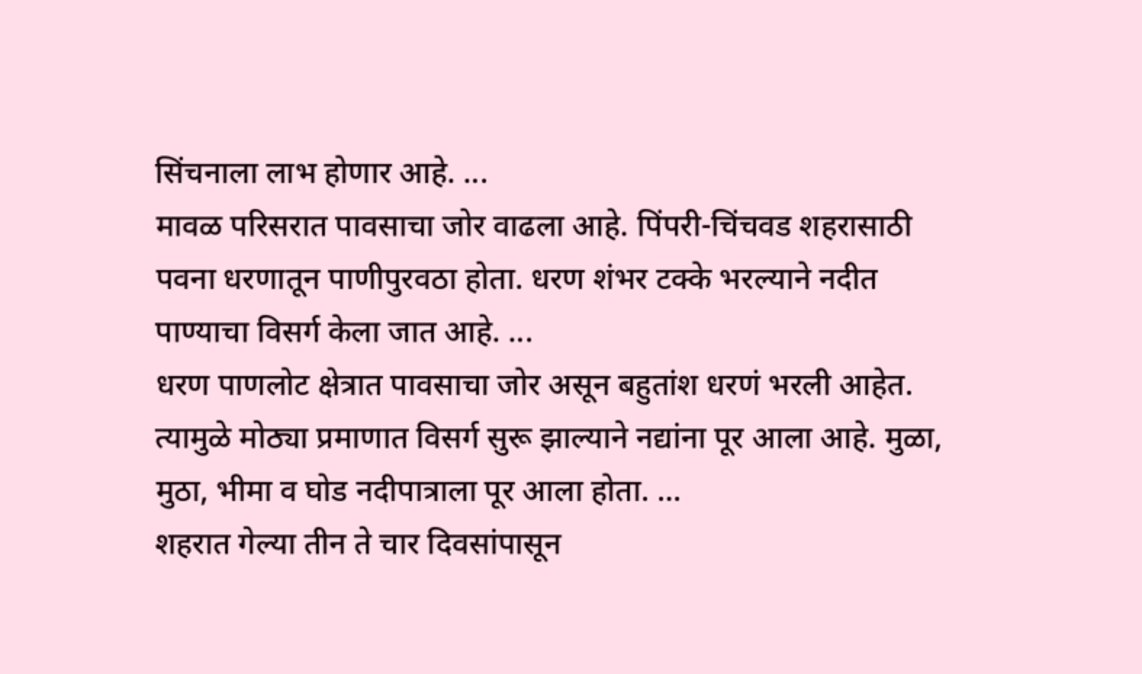सिंचनाला लाभ होणार आहे. ...
मावळ परिसरात पावसाचा जोर वाढला आहे. पिंपरी-चिंचवड शहरासाठी पवना धरणातून पाणीपुरवठा होता. धरण शंभर टक्के भरल्याने नदीत पाण्याचा विसर्ग केला जात आहे. ...
धरण पाणलोट क्षेत्रात पावसाचा जोर असून बहुतांश धरणं भरली आहेत. त्यामुळे मोठ्या प्रमाणात विसर्ग सुरू झाल्याने नद्यांना पूर आला आहे. मुळा, मुठा, भीमा व घोड नदीपात्राला पूर आला होता. ...
शहरात गेल्या तीन ते चार दिवसांपासून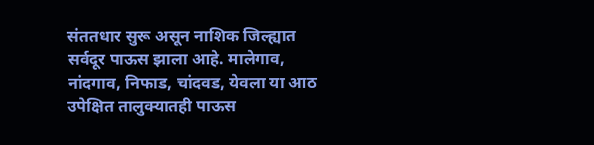संततधार सुरू असून नाशिक जिल्ह्यात सर्वदूर पाऊस झाला आहे. मालेगाव, नांदगाव, निफाड, चांदवड, येवला या आठ उपेक्षित तालुक्यातही पाऊस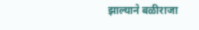झाल्याने बळीराजा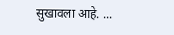सुखावला आहे. ...